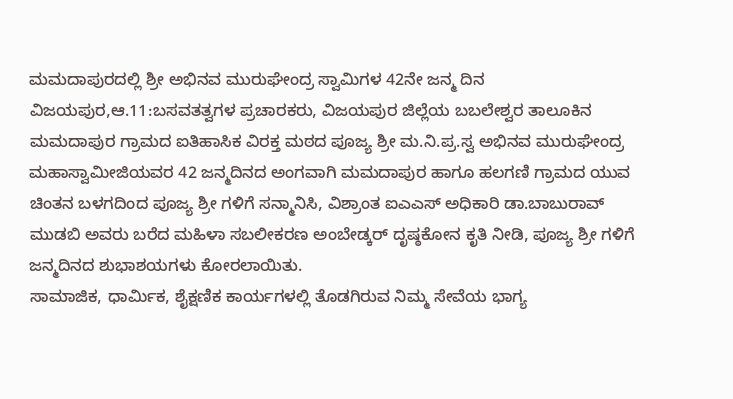ಮಮದಾಪುರದಲ್ಲಿ ಶ್ರೀ ಅಭಿನವ ಮುರುಘೇಂದ್ರ ಸ್ವಾಮಿಗಳ 42ನೇ ಜನ್ಮ ದಿನ
ವಿಜಯಪುರ,ಆ.11:ಬಸವತತ್ವಗಳ ಪ್ರಚಾರಕರು, ವಿಜಯಪುರ ಜಿಲ್ಲೆಯ ಬಬಲೇಶ್ವರ ತಾಲೂಕಿನ ಮಮದಾಪುರ ಗ್ರಾಮದ ಐತಿಹಾಸಿಕ ವಿರಕ್ತ ಮಠದ ಪೂಜ್ಯ ಶ್ರೀ ಮ.ನಿ.ಪ್ರ.ಸ್ವ ಅಭಿನವ ಮುರುಘೇಂದ್ರ ಮಹಾಸ್ವಾಮೀಜಿಯವರ 42 ಜನ್ಮದಿನದ ಅಂಗವಾಗಿ ಮಮದಾಪುರ ಹಾಗೂ ಹಲಗಣಿ ಗ್ರಾಮದ ಯುವ ಚಿಂತನ ಬಳಗದಿಂದ ಪೂಜ್ಯ ಶ್ರೀ ಗಳಿಗೆ ಸನ್ಮಾನಿಸಿ, ವಿಶ್ರಾಂತ ಐಎಎಸ್ ಅಧಿಕಾರಿ ಡಾ.ಬಾಬುರಾವ್ ಮುಡಬಿ ಅವರು ಬರೆದ ಮಹಿಳಾ ಸಬಲೀಕರಣ ಅಂಬೇಡ್ಕರ್ ದೃಷ್ಠಕೋನ ಕೃತಿ ನೀಡಿ, ಪೂಜ್ಯ ಶ್ರೀ ಗಳಿಗೆ ಜನ್ಮದಿನದ ಶುಭಾಶಯಗಳು ಕೋರಲಾಯಿತು.
ಸಾಮಾಜಿಕ, ಧಾರ್ಮಿಕ, ಶೈಕ್ಷಣಿಕ ಕಾರ್ಯಗಳಲ್ಲಿ ತೊಡಗಿರುವ ನಿಮ್ಮ ಸೇವೆಯ ಭಾಗ್ಯ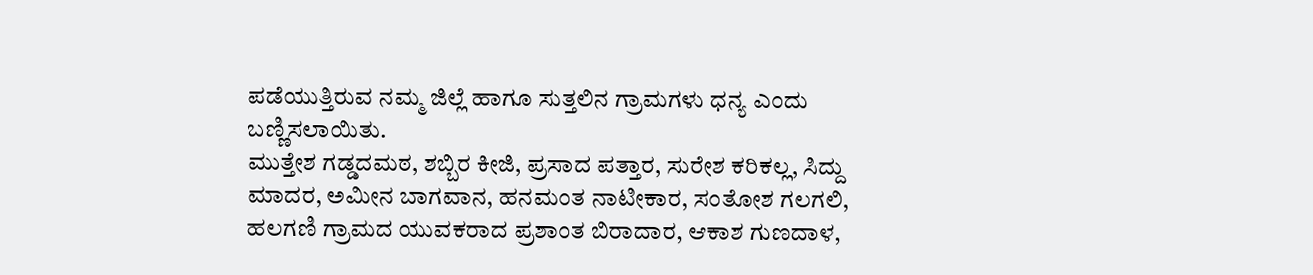ಪಡೆಯುತ್ತಿರುವ ನಮ್ಮ ಜಿಲ್ಲೆ ಹಾಗೂ ಸುತ್ತಲಿನ ಗ್ರಾಮಗಳು ಧನ್ಯ ಎಂದು ಬಣ್ಣಿಸಲಾಯಿತು.
ಮುತ್ತೇಶ ಗಡ್ಡದಮಠ, ಶಬ್ಬಿರ ಕೀಜಿ, ಪ್ರಸಾದ ಪತ್ತಾರ, ಸುರೇಶ ಕರಿಕಲ್ಲ, ಸಿದ್ದು ಮಾದರ, ಅಮೀನ ಬಾಗವಾನ, ಹನಮಂತ ನಾಟೀಕಾರ, ಸಂತೋಶ ಗಲಗಲಿ, ಹಲಗಣಿ ಗ್ರಾಮದ ಯುವಕರಾದ ಪ್ರಶಾಂತ ಬಿರಾದಾರ, ಆಕಾಶ ಗುಣದಾಳ,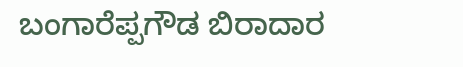ಬಂಗಾರೆಪ್ಪಗೌಡ ಬಿರಾದಾರ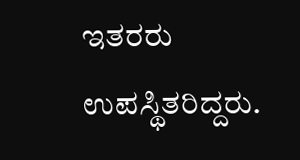ಇತರರು ಉಪಸ್ಥಿತರಿದ್ದರು.